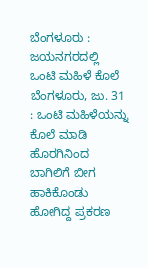ಬೆಂಗಳೂರು : ಜಯನಗರದಲ್ಲಿ ಒಂಟಿ ಮಹಿಳೆ ಕೊಲೆ
ಬೆಂಗಳೂರು, ಜು. 31 : ಒಂಟಿ ಮಹಿಳೆಯನ್ನು ಕೊಲೆ ಮಾಡಿ ಹೊರಗಿನಿಂದ ಬಾಗಿಲಿಗೆ ಬೀಗ ಹಾಕಿಕೊಂಡು ಹೋಗಿದ್ದ ಪ್ರಕರಣ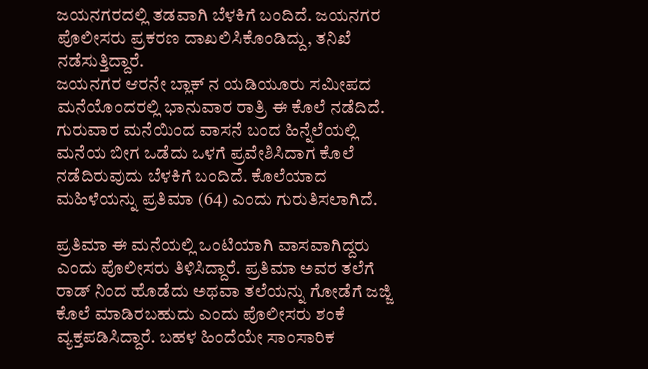ಜಯನಗರದಲ್ಲಿ ತಡವಾಗಿ ಬೆಳಕಿಗೆ ಬಂದಿದೆ. ಜಯನಗರ ಪೊಲೀಸರು ಪ್ರಕರಣ ದಾಖಲಿಸಿಕೊಂಡಿದ್ದು, ತನಿಖೆ ನಡೆಸುತ್ತಿದ್ದಾರೆ.
ಜಯನಗರ ಆರನೇ ಬ್ಲಾಕ್ ನ ಯಡಿಯೂರು ಸಮೀಪದ ಮನೆಯೊಂದರಲ್ಲಿ ಭಾನುವಾರ ರಾತ್ರಿ ಈ ಕೊಲೆ ನಡೆದಿದೆ. ಗುರುವಾರ ಮನೆಯಿಂದ ವಾಸನೆ ಬಂದ ಹಿನ್ನೆಲೆಯಲ್ಲಿ ಮನೆಯ ಬೀಗ ಒಡೆದು ಒಳಗೆ ಪ್ರವೇಶಿಸಿದಾಗ ಕೊಲೆ ನಡೆದಿರುವುದು ಬೆಳಕಿಗೆ ಬಂದಿದೆ. ಕೊಲೆಯಾದ ಮಹಿಳೆಯನ್ನು ಪ್ರತಿಮಾ (64) ಎಂದು ಗುರುತಿಸಲಾಗಿದೆ.

ಪ್ರತಿಮಾ ಈ ಮನೆಯಲ್ಲಿ ಒಂಟಿಯಾಗಿ ವಾಸವಾಗಿದ್ದರು ಎಂದು ಪೊಲೀಸರು ತಿಳಿಸಿದ್ದಾರೆ. ಪ್ರತಿಮಾ ಅವರ ತಲೆಗೆ ರಾಡ್ ನಿಂದ ಹೊಡೆದು ಅಥವಾ ತಲೆಯನ್ನು ಗೋಡೆಗೆ ಜಜ್ಜಿ ಕೊಲೆ ಮಾಡಿರಬಹುದು ಎಂದು ಪೊಲೀಸರು ಶಂಕೆ ವ್ಯಕ್ತಪಡಿಸಿದ್ದಾರೆ. ಬಹಳ ಹಿಂದೆಯೇ ಸಾಂಸಾರಿಕ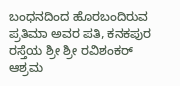ಬಂಧನದಿಂದ ಹೊರಬಂದಿರುವ ಪ್ರತಿಮಾ ಅವರ ಪತಿ, ಕನಕಪುರ ರಸ್ತೆಯ ಶ್ರೀ ಶ್ರೀ ರವಿಶಂಕರ್ ಆಶ್ರಮ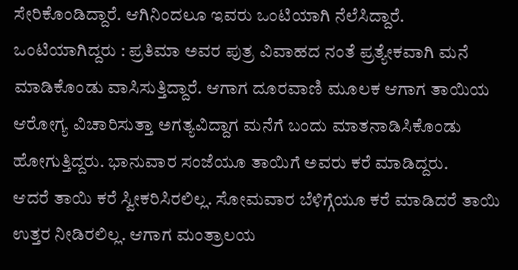ಸೇರಿಕೊಂಡಿದ್ದಾರೆ. ಆಗಿನಿಂದಲೂ ಇವರು ಒಂಟಿಯಾಗಿ ನೆಲೆಸಿದ್ದಾರೆ.
ಒಂಟಿಯಾಗಿದ್ದರು : ಪ್ರತಿಮಾ ಅವರ ಪುತ್ರ ವಿವಾಹದ ನಂತೆ ಪ್ರತ್ಯೇಕವಾಗಿ ಮನೆ ಮಾಡಿಕೊಂಡು ವಾಸಿಸುತ್ತಿದ್ದಾರೆ. ಆಗಾಗ ದೂರವಾಣಿ ಮೂಲಕ ಆಗಾಗ ತಾಯಿಯ ಆರೋಗ್ಯ ವಿಚಾರಿಸುತ್ತಾ ಅಗತ್ಯವಿದ್ದಾಗ ಮನೆಗೆ ಬಂದು ಮಾತನಾಡಿಸಿಕೊಂಡು ಹೋಗುತ್ತಿದ್ದರು. ಭಾನುವಾರ ಸಂಜೆಯೂ ತಾಯಿಗೆ ಅವರು ಕರೆ ಮಾಡಿದ್ದರು.
ಆದರೆ ತಾಯಿ ಕರೆ ಸ್ವೀಕರಿಸಿರಲಿಲ್ಲ. ಸೋಮವಾರ ಬೆಳಿಗ್ಗೆಯೂ ಕರೆ ಮಾಡಿದರೆ ತಾಯಿ ಉತ್ತರ ನೀಡಿರಲಿಲ್ಲ. ಆಗಾಗ ಮಂತ್ರಾಲಯ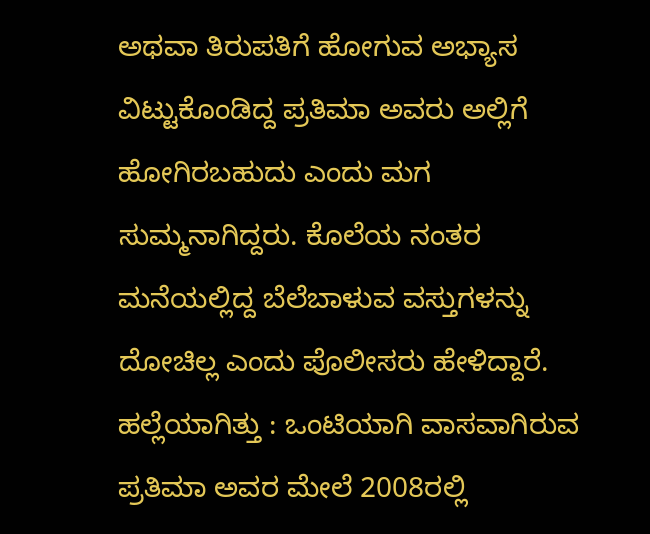ಅಥವಾ ತಿರುಪತಿಗೆ ಹೋಗುವ ಅಭ್ಯಾಸ ವಿಟ್ಟುಕೊಂಡಿದ್ದ ಪ್ರತಿಮಾ ಅವರು ಅಲ್ಲಿಗೆ ಹೋಗಿರಬಹುದು ಎಂದು ಮಗ ಸುಮ್ಮನಾಗಿದ್ದರು. ಕೊಲೆಯ ನಂತರ ಮನೆಯಲ್ಲಿದ್ದ ಬೆಲೆಬಾಳುವ ವಸ್ತುಗಳನ್ನು ದೋಚಿಲ್ಲ ಎಂದು ಪೊಲೀಸರು ಹೇಳಿದ್ದಾರೆ.
ಹಲ್ಲೆಯಾಗಿತ್ತು : ಒಂಟಿಯಾಗಿ ವಾಸವಾಗಿರುವ ಪ್ರತಿಮಾ ಅವರ ಮೇಲೆ 2008ರಲ್ಲಿ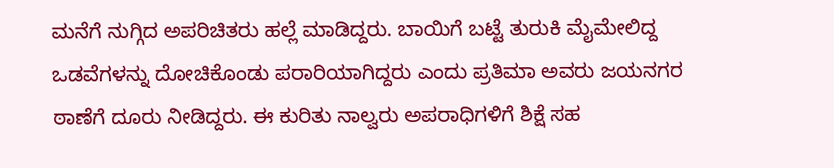ಮನೆಗೆ ನುಗ್ಗಿದ ಅಪರಿಚಿತರು ಹಲ್ಲೆ ಮಾಡಿದ್ದರು. ಬಾಯಿಗೆ ಬಟ್ಟೆ ತುರುಕಿ ಮೈಮೇಲಿದ್ದ ಒಡವೆಗಳನ್ನು ದೋಚಿಕೊಂಡು ಪರಾರಿಯಾಗಿದ್ದರು ಎಂದು ಪ್ರತಿಮಾ ಅವರು ಜಯನಗರ ಠಾಣೆಗೆ ದೂರು ನೀಡಿದ್ದರು. ಈ ಕುರಿತು ನಾಲ್ವರು ಅಪರಾಧಿಗಳಿಗೆ ಶಿಕ್ಷೆ ಸಹ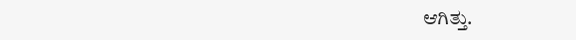ಆಗಿತ್ತು.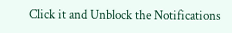Click it and Unblock the Notifications